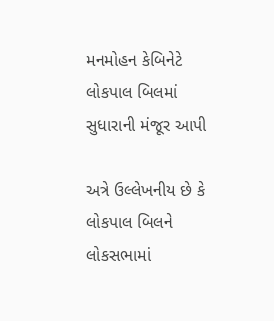મનમોહન કેબિનેટે લોકપાલ બિલમાં સુધારાની મંજૂર આપી

અત્રે ઉલ્લેખનીય છે કે લોકપાલ બિલને લોકસભામાં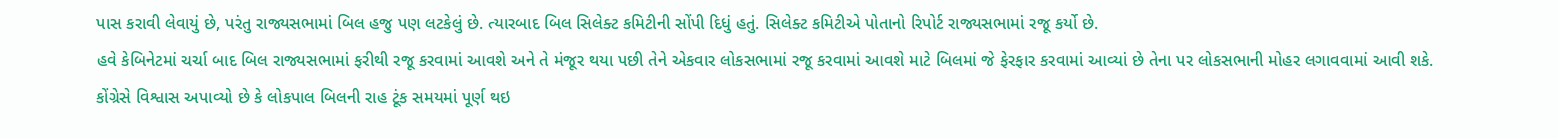પાસ કરાવી લેવાયું છે, પરંતુ રાજ્યસભામાં બિલ હજુ પણ લટકેલું છે. ત્યારબાદ બિલ સિલેક્ટ કમિટીની સોંપી દિધું હતું. સિલેક્ટ કમિટીએ પોતાનો રિપોર્ટ રાજ્યસભામાં રજૂ કર્યો છે.
હવે કેબિનેટમાં ચર્ચા બાદ બિલ રાજ્યસભામાં ફરીથી રજૂ કરવામાં આવશે અને તે મંજૂર થયા પછી તેને એકવાર લોકસભામાં રજૂ કરવામાં આવશે માટે બિલમાં જે ફેરફાર કરવામાં આવ્યાં છે તેના પર લોકસભાની મોહર લગાવવામાં આવી શકે.
કોંગ્રેસે વિશ્વાસ અપાવ્યો છે કે લોકપાલ બિલની રાહ ટૂંક સમયમાં પૂર્ણ થઇ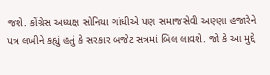જશે. કોંગ્રેસ અધ્યક્ષ સોનિયા ગાંધીએ પણ સમાજસેવી અણ્ણા હજારેને પત્ર લખીને કહ્યું હતું કે સરકાર બજેટ સત્રમાં બિલ લાવશે. જો કે આ મુદ્દે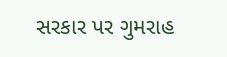સરકાર પર ગુમરાહ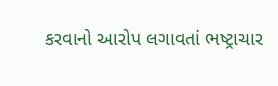કરવાનો આરોપ લગાવતાં ભષ્ટ્રાચાર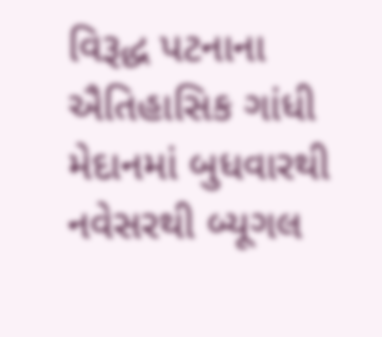વિરૂદ્ધ પટનાના ઐતિહાસિક ગાંધી મેદાનમાં બુધવારથી નવેસરથી બ્યૂગલ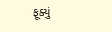ફૂક્યું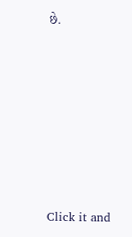છે.












Click it and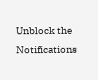Unblock the Notifications